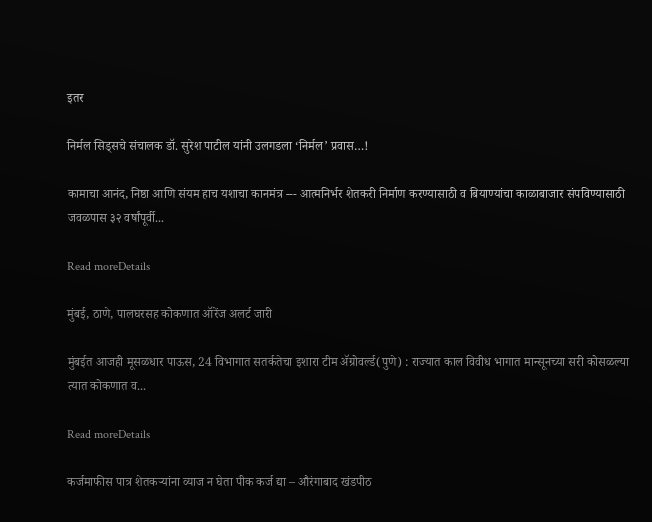इतर

निर्मल सिड्सचे संचालक डॉ. सुरेश पाटील यांनी उलगडला ‘निर्मल’ प्रवास…!

कामाचा आनंद, निष्ठा आणि संयम हाच यशाचा कानमंत्र --- आत्मनिर्भर शेतकरी निर्माण करण्यासाठी व बियाण्यांचा काळाबाजार संपविण्यासाठी जवळपास ३२ वर्षांपूर्वी...

Read moreDetails

मुंबई, ठाणे, पालघरसह कोकणात ऑरेंज अलर्ट जारी

मुंबईत आजही मूसळधार पाऊस, 24 विभागात सतर्कतेचा इशारा टीम ॲग्रोवर्ल्ड(पुणे) : राज्यात काल विवीध भागात मान्सूनच्या सरी कोसळल्या त्यात कोकणात व...

Read moreDetails

कर्जमाफीस पात्र शेतकऱ्यांना व्याज न घेता पीक कर्ज द्या – औरंगाबाद खंडपीठ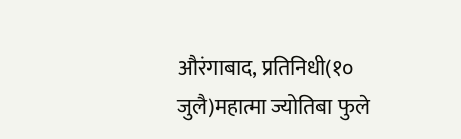औरंगाबाद, प्रतिनिधी(१० जुलै)महात्मा ज्योतिबा फुले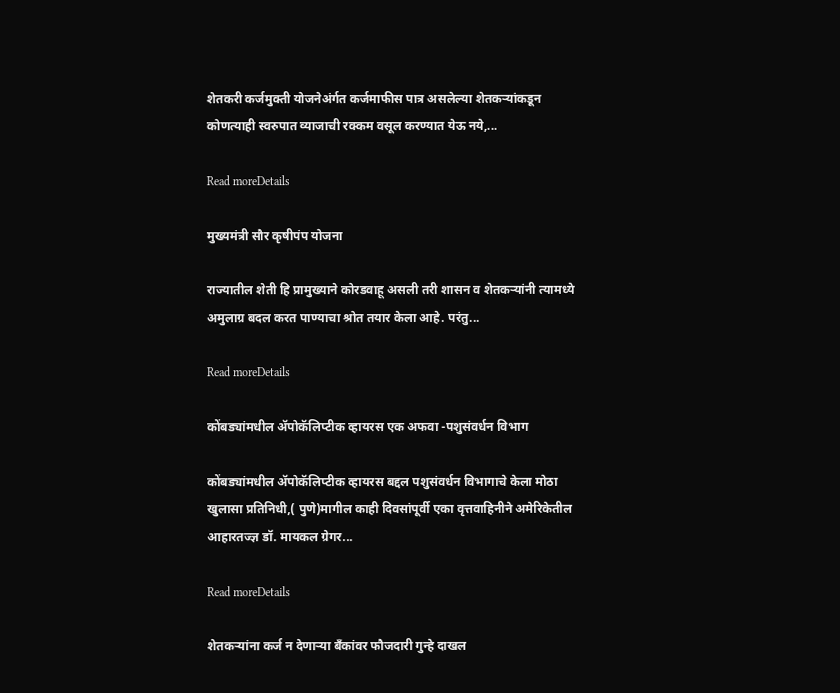शेतकरी कर्जमुक्ती योजनेअंर्गत कर्जमाफीस पात्र असलेल्या शेतकऱ्यांकडून कोणत्याही स्वरुपात व्याजाची रक्कम वसूल करण्यात येऊ नये,...

Read moreDetails

मुख्यमंत्री सौर कृषीपंप योजना

राज्यातील शेती हि प्रामुख्याने कोरडवाहू असली तरी शासन व शेतकऱ्यांनी त्यामध्ये अमुलाग्र बदल करत पाण्याचा श्रोत तयार केला आहे. परंतु...

Read moreDetails

कोंबड्यांमधील ॲपोकॅलिप्टीक व्हायरस एक अफवा -पशुसंवर्धन विभाग

कोंबड्यांमधील ॲपोकॅलिप्टीक व्हायरस बद्दल पशुसंवर्धन विभागाचे केला मोठा खुलासा प्रतिनिधी,( पुणे)मागील काही दिवसांपूर्वी एका वृत्तवाहिनीने अमेरिकेतील आहारतज्ज्ञ डॉ. मायकल ग्रेगर...

Read moreDetails

शेतकऱ्यांना कर्ज न देणाऱ्या बँकांवर फौजदारी गुन्हे दाखल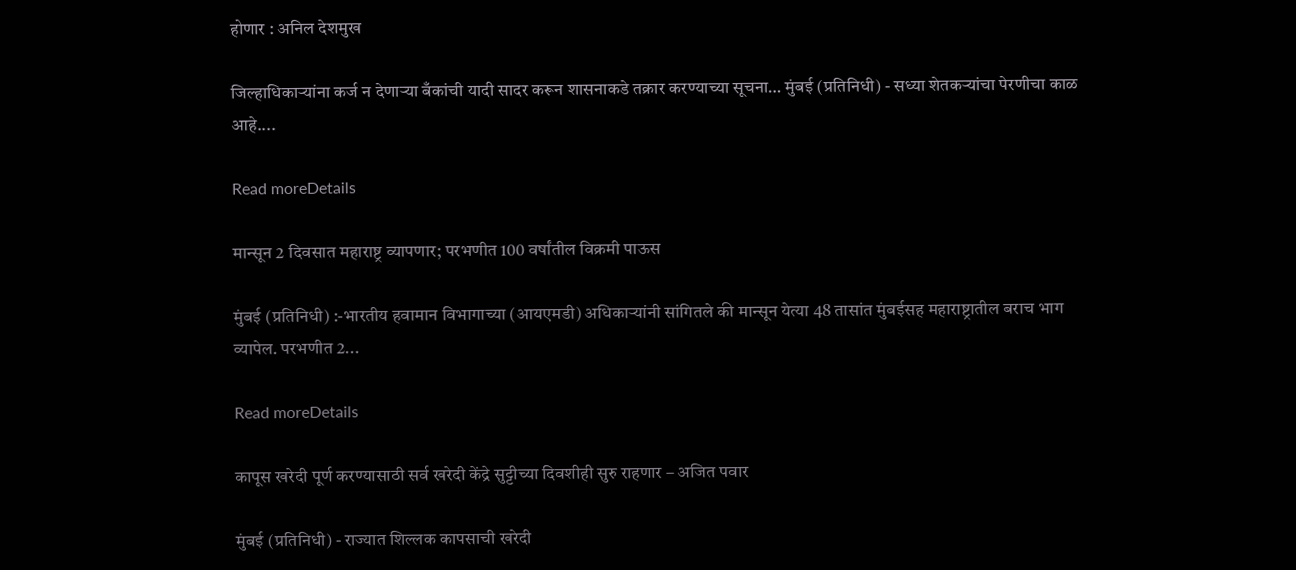होणार : अनिल देशमुख

जिल्हाधिकाऱ्यांना कर्ज न देणाऱ्या बँकांची यादी सादर करून शासनाकडे तक्रार करण्याच्या सूचना… मुंबई (प्रतिनिधी) - सध्या शेतकऱ्यांचा पेरणीचा काळ आहे....

Read moreDetails

मान्सून 2 दिवसात महाराष्ट्र व्यापणार; परभणीत 100 वर्षांतील विक्रमी पाऊस

मुंबई (प्रतिनिधी) :-भारतीय हवामान विभागाच्या (आयएमडी) अधिकाऱ्यांनी सांगितले की मान्सून येत्या 48 तासांत मुंबईसह महाराष्ट्रातील बराच भाग व्यापेल. परभणीत 2...

Read moreDetails

कापूस खरेदी पूर्ण करण्यासाठी सर्व खरेदी केंद्रे सुट्टीच्या दिवशीही सुरु राहणार – अजित पवार

मुंबई (प्रतिनिधी) - राज्यात शिल्लक कापसाची खरेदी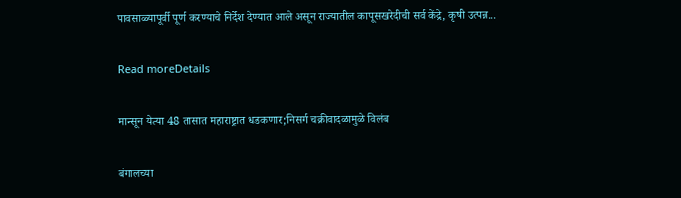पावसाळ्यापूर्वी पूर्ण करण्याचे निर्देश देण्यात आले असून राज्यातील कापूसखरेदीची सर्व केंद्रे, कृषी उत्पन्न...

Read moreDetails

मान्सून येत्या 48 तासात महाराष्ट्रात धडकणार;निसर्ग चक्रीवादळामुळे विलंब

बंगालच्या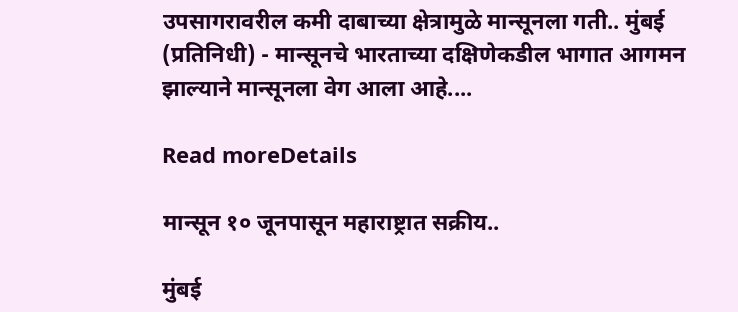उपसागरावरील कमी दाबाच्या क्षेत्रामुळे मान्सूनला गती.. मुंबई (प्रतिनिधी) - मान्सूनचे भारताच्या दक्षिणेकडील भागात आगमन झाल्याने मान्सूनला वेग आला आहे....

Read moreDetails

मान्सून १० जूनपासून महाराष्ट्रात सक्रीय..

मुंबई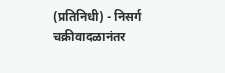(प्रतिनिधी) - निसर्ग चक्रीवादळानंतर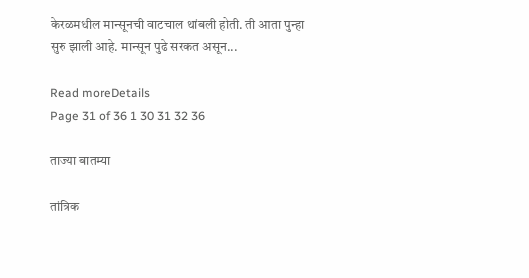केरळमधील मान्सूनची वाटचाल थांबली होती. ती आता पुन्हा सुरु झाली आहे. मान्सून पुढे सरकत असून...

Read moreDetails
Page 31 of 36 1 30 31 32 36

ताज्या बातम्या

तांत्रिक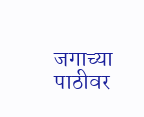जगाच्या पाठीवर